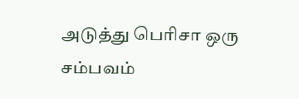அடுத்து பெரிசா ஒரு சம்பவம்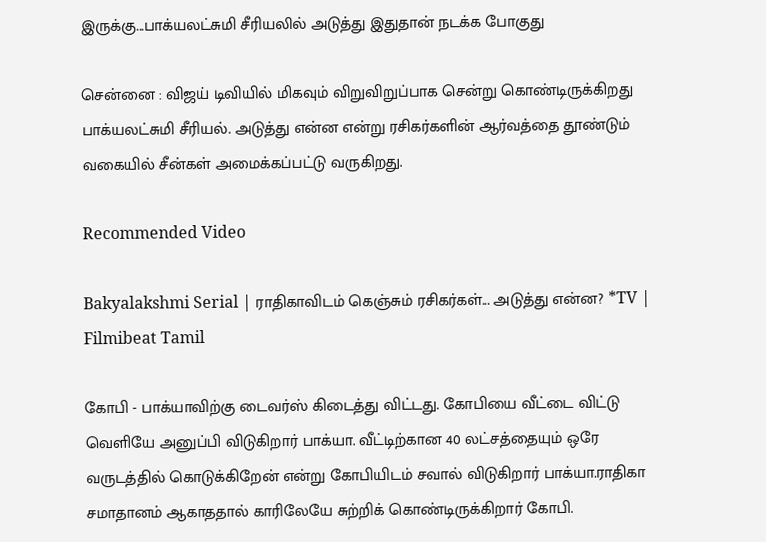இருக்கு...பாக்யலட்சுமி சீரியலில் அடுத்து இதுதான் நடக்க போகுது

சென்னை : விஜய் டிவியில் மிகவும் விறுவிறுப்பாக சென்று கொண்டிருக்கிறது பாக்யலட்சுமி சீரியல். அடுத்து என்ன என்று ரசிகர்களின் ஆர்வத்தை தூண்டும் வகையில் சீன்கள் அமைக்கப்பட்டு வருகிறது.

Recommended Video

Bakyalakshmi Serial | ராதிகாவிடம் கெஞ்சும் ரசிகர்கள்... அடுத்து என்ன? *TV | Filmibeat Tamil

கோபி - பாக்யாவிற்கு டைவர்ஸ் கிடைத்து விட்டது. கோபியை வீட்டை விட்டு வெளியே அனுப்பி விடுகிறார் பாக்யா. வீட்டிற்கான 40 லட்சத்தையும் ஒரே வருடத்தில் கொடுக்கிறேன் என்று கோபியிடம் சவால் விடுகிறார் பாக்யா.ராதிகா சமாதானம் ஆகாததால் காரிலேயே சுற்றிக் கொண்டிருக்கிறார் கோபி.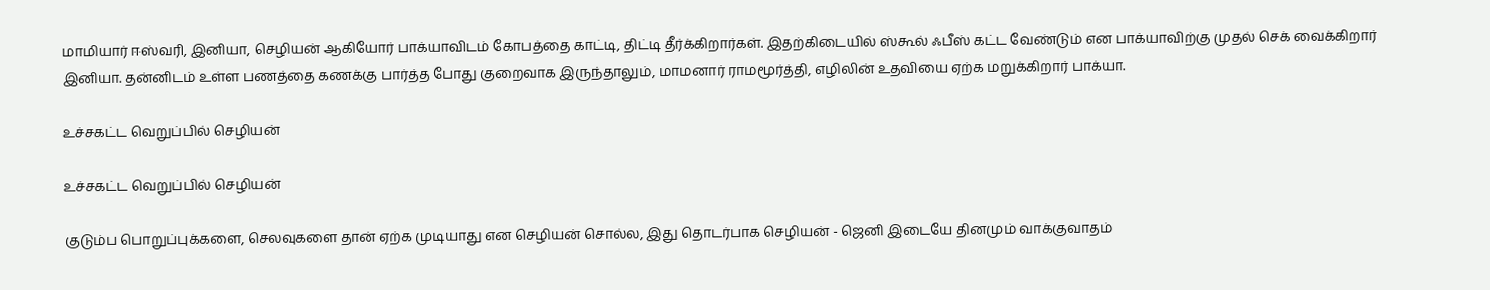மாமியார் ஈஸ்வரி, இனியா, செழியன் ஆகியோர் பாக்யாவிடம் கோபத்தை காட்டி, திட்டி தீர்க்கிறார்கள். இதற்கிடையில் ஸ்கூல் ஃபீஸ் கட்ட வேண்டும் என பாக்யாவிற்கு முதல் செக் வைக்கிறார் இனியா. தன்னிடம் உள்ள பணத்தை கணக்கு பார்த்த போது குறைவாக இருந்தாலும், மாமனார் ராமமூர்த்தி, எழிலின் உதவியை ஏற்க மறுக்கிறார் பாக்யா.

உச்சகட்ட வெறுப்பில் செழியன்

உச்சகட்ட வெறுப்பில் செழியன்

குடும்ப பொறுப்புக்களை, செலவுகளை தான் ஏற்க முடியாது என செழியன் சொல்ல, இது தொடர்பாக செழியன் - ஜெனி இடையே தினமும் வாக்குவாதம்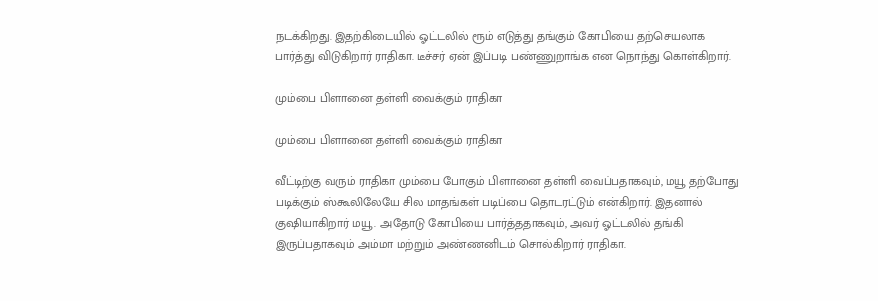நடக்கிறது. இதற்கிடையில் ஓட்டலில் ரூம் எடுத்து தங்கும் கோபியை தற்செயலாக பார்த்து விடுகிறார் ராதிகா. டீச்சர் ஏன் இப்படி பண்ணுறாங்க என நொந்து கொள்கிறார்.

மும்பை பிளானை தள்ளி வைக்கும் ராதிகா

மும்பை பிளானை தள்ளி வைக்கும் ராதிகா

வீட்டிற்கு வரும் ராதிகா மும்பை போகும் பிளானை தள்ளி வைப்பதாகவும், மயூ தற்போது படிக்கும் ஸ்கூலிலேயே சில மாதங்கள் படிப்பை தொடரட்டும் என்கிறார். இதனால் குஷியாகிறார் மயூ. அதோடு கோபியை பார்த்ததாகவும், அவர் ஓட்டலில் தங்கி இருப்பதாகவும் அம்மா மற்றும் அண்ணனிடம் சொல்கிறார் ராதிகா.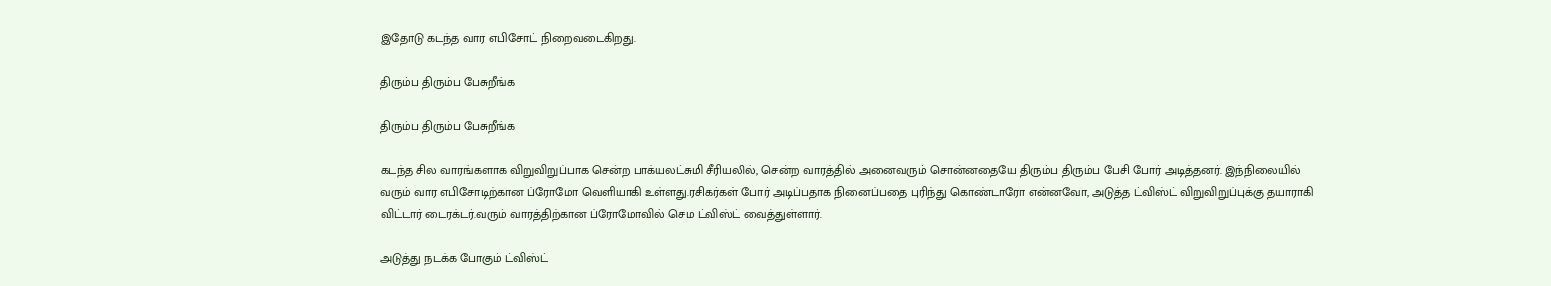இதோடு கடந்த வார எபிசோட் நிறைவடைகிறது.

திரும்ப திரும்ப பேசுறீங்க

திரும்ப திரும்ப பேசுறீங்க

கடந்த சில வாரங்களாக விறுவிறுப்பாக சென்ற பாக்யலட்சுமி சீரியலில், சென்ற வாரத்தில் அனைவரும் சொன்னதையே திரும்ப திரும்ப பேசி போர் அடித்தனர். இந்நிலையில் வரும் வார எபிசோடிற்கான ப்ரோமோ வெளியாகி உள்ளது.ரசிகர்கள் போர் அடிப்பதாக நினைப்பதை புரிந்து கொண்டாரோ என்னவோ, அடுத்த ட்விஸ்ட் விறுவிறுப்புக்கு தயாராகி விட்டார் டைரக்டர்.வரும் வாரத்திற்கான ப்ரோமோவில் செம ட்விஸ்ட் வைத்துள்ளார்.

அடுத்து நடக்க போகும் ட்விஸ்ட்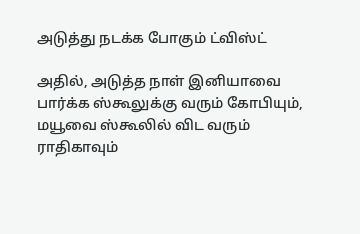அடுத்து நடக்க போகும் ட்விஸ்ட்

அதில், அடுத்த நாள் இனியாவை பார்க்க ஸ்கூலுக்கு வரும் கோபியும், மயூவை ஸ்கூலில் விட வரும் ராதிகாவும்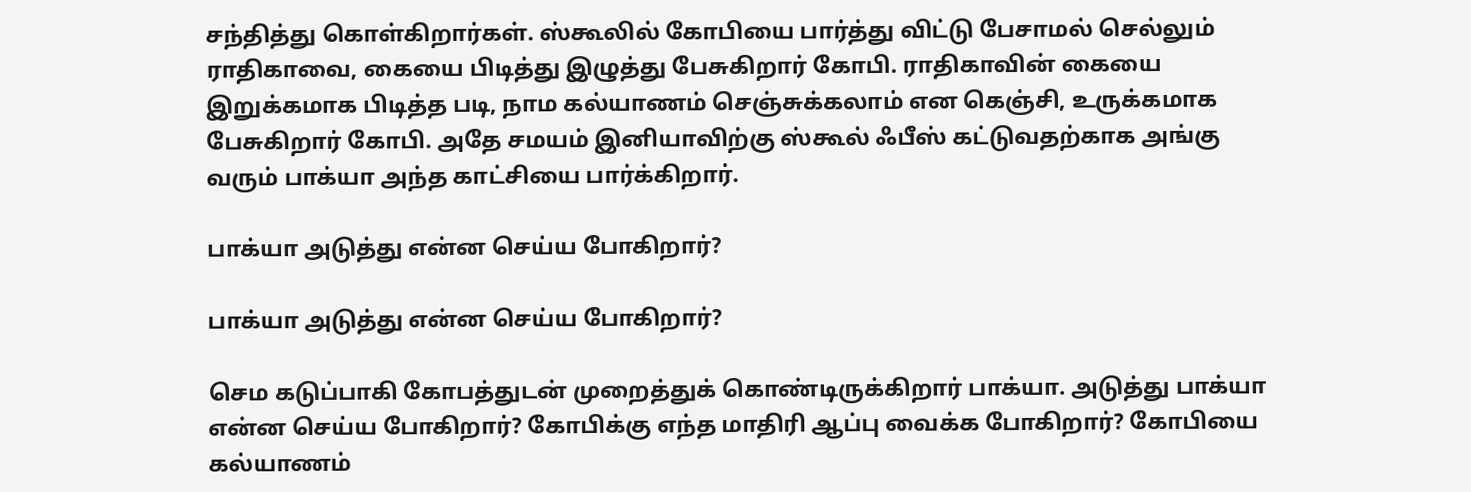சந்தித்து கொள்கிறார்கள். ஸ்கூலில் கோபியை பார்த்து விட்டு பேசாமல் செல்லும் ராதிகாவை, கையை பிடித்து இழுத்து பேசுகிறார் கோபி. ராதிகாவின் கையை இறுக்கமாக பிடித்த படி, நாம கல்யாணம் செஞ்சுக்கலாம் என கெஞ்சி, உருக்கமாக பேசுகிறார் கோபி. அதே சமயம் இனியாவிற்கு ஸ்கூல் ஃபீஸ் கட்டுவதற்காக அங்கு வரும் பாக்யா அந்த காட்சியை பார்க்கிறார்.

பாக்யா அடுத்து என்ன செய்ய போகிறார்?

பாக்யா அடுத்து என்ன செய்ய போகிறார்?

செம கடுப்பாகி கோபத்துடன் முறைத்துக் கொண்டிருக்கிறார் பாக்யா. அடுத்து பாக்யா என்ன செய்ய போகிறார்? கோபிக்கு எந்த மாதிரி ஆப்பு வைக்க போகிறார்? கோபியை கல்யாணம்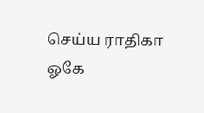செய்ய ராதிகா ஓகே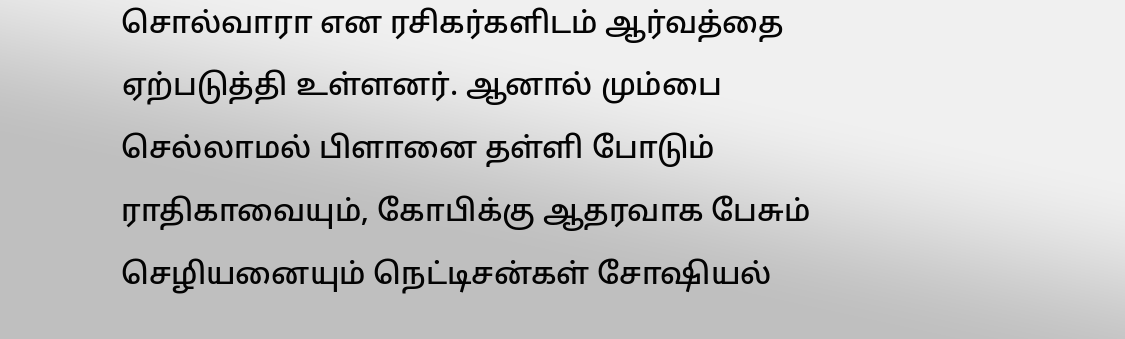சொல்வாரா என ரசிகர்களிடம் ஆர்வத்தை ஏற்படுத்தி உள்ளனர். ஆனால் மும்பை செல்லாமல் பிளானை தள்ளி போடும் ராதிகாவையும், கோபிக்கு ஆதரவாக பேசும் செழியனையும் நெட்டிசன்கள் சோஷியல்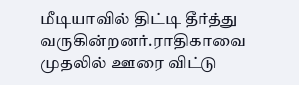மீடியாவில் திட்டி தீர்த்து வருகின்றனர்.ராதிகாவை முதலில் ஊரை விட்டு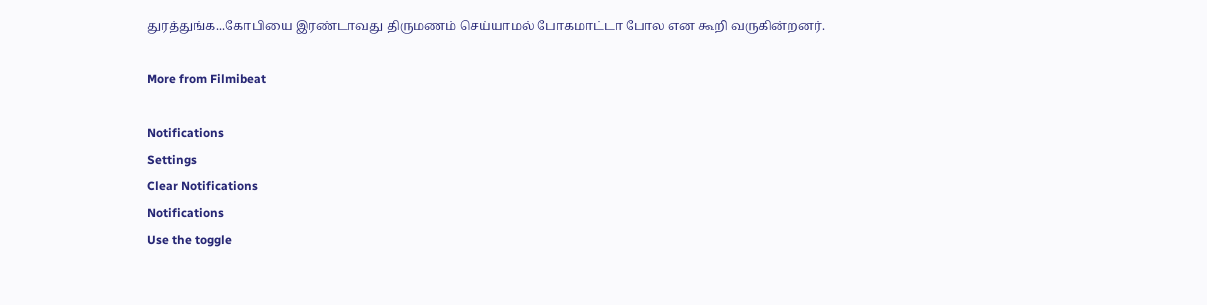துரத்துங்க...கோபியை இரண்டாவது திருமணம் செய்யாமல் போகமாட்டா போல என கூறி வருகின்றனர்.

More from Filmibeat

Notifications
Settings
Clear Notifications
Notifications
Use the toggle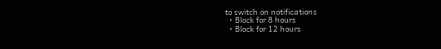to switch on notifications
  • Block for 8 hours
  • Block for 12 hours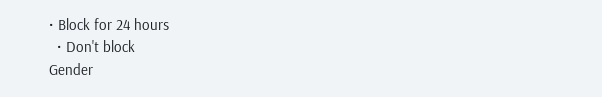• Block for 24 hours
  • Don't block
Gender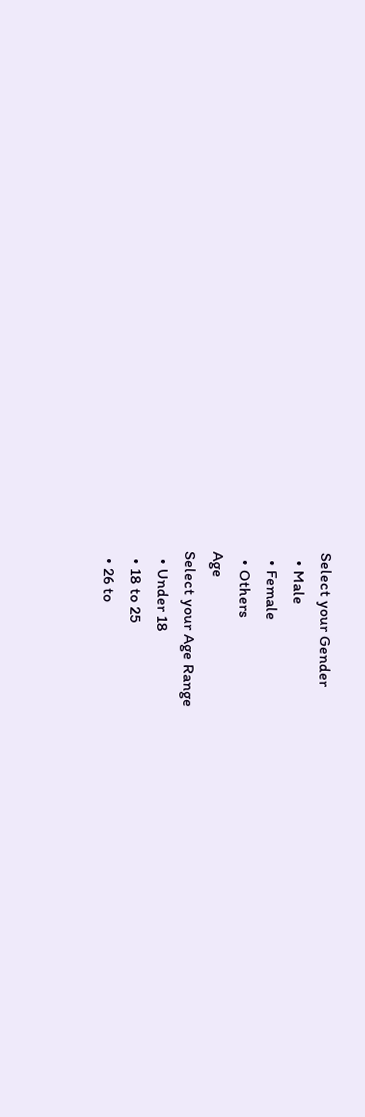Select your Gender
  • Male
  • Female
  • Others
Age
Select your Age Range
  • Under 18
  • 18 to 25
  • 26 to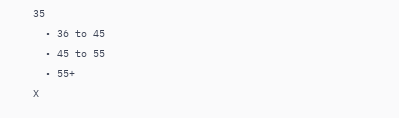35
  • 36 to 45
  • 45 to 55
  • 55+
X